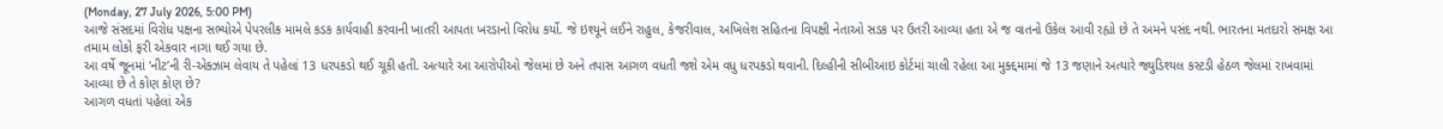(Monday, 27 July 2026, 5:00 PM)
આજે સંસદમાં વિરોધ પક્ષના સભ્યોએ પેપરલીક મામલે કડક કાર્યવાહી કરવાની ખાતરી આપતા ખરડાનો વિરોધ કર્યો. જે ઇશ્યૂને લઈને રાહુલ, કેજરીવાલ, અખિલેશ સહિતના વિપક્ષી નેતાઓ સડક પર ઉતરી આવ્યા હતા એ જ વાતનો ઉકેલ આવી રહ્યો છે તે અમને પસંદ નથી. ભારતના મતદારો સમક્ષ આ તમામ લોકો ફરી એકવાર નાગા થઈ ગયા છે.
આ વર્ષે જૂનમાં ‘નીટ’ની રી-એક્ઝામ લેવાય તે પહેલાં 13 ધરપકડો થઈ ચૂકી હતી. અત્યારે આ આરોપીઓ જેલમાં છે અને તપાસ આગળ વધતી જશે એમ વધુ ધરપકડો થવાની. દિલ્હીની સીબીઆઇ કોર્ટમાં ચાલી રહેલા આ મુક્દ્દમામાં જે 13 જણાને અત્યારે જ્યુડિશ્યલ કસ્ટડી હેઠળ જેલમાં રાખવામાં આવ્યા છે તે કોણ કોણ છે?
આગળ વધતાં પહેલાં એક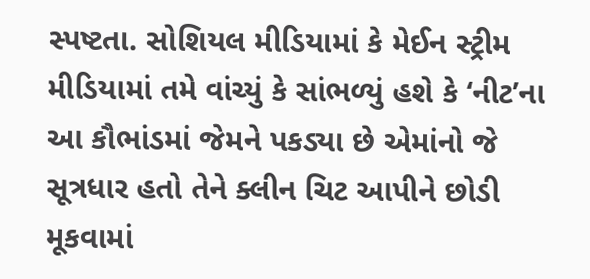સ્પષ્ટતા. સોશિયલ મીડિયામાં કે મેઈન સ્ટ્રીમ મીડિયામાં તમે વાંચ્યું કે સાંભળ્યું હશે કે ‘નીટ’ના આ કૌભાંડમાં જેમને પકડ્યા છે એમાંનો જે સૂત્રધાર હતો તેને ક્લીન ચિટ આપીને છોડી મૂકવામાં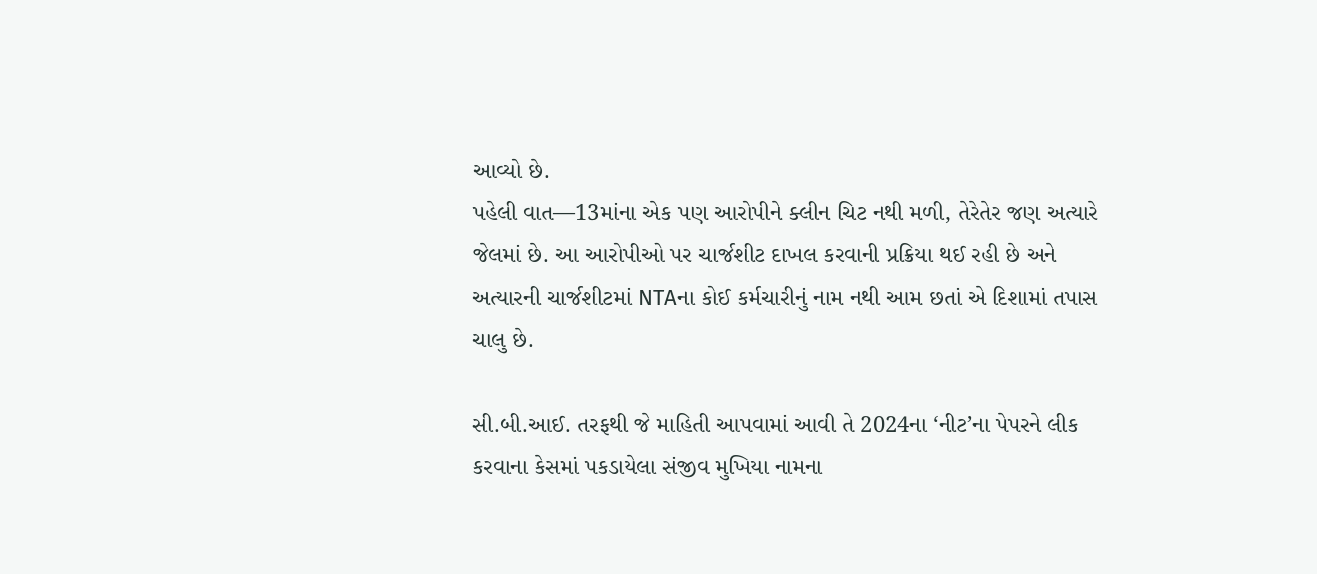આવ્યો છે.
પહેલી વાત—13માંના એક પણ આરોપીને ક્લીન ચિટ નથી મળી, તેરેતેર જણ અત્યારે જેલમાં છે. આ આરોપીઓ પર ચાર્જશીટ દાખલ કરવાની પ્રક્રિયા થઈ રહી છે અને અત્યારની ચાર્જશીટમાં NTAના કોઈ કર્મચારીનું નામ નથી આમ છતાં એ દિશામાં તપાસ ચાલુ છે.

સી.બી.આઈ. તરફથી જે માહિતી આપવામાં આવી તે 2024ના ‘નીટ’ના પેપરને લીક કરવાના કેસમાં પકડાયેલા સંજીવ મુખિયા નામના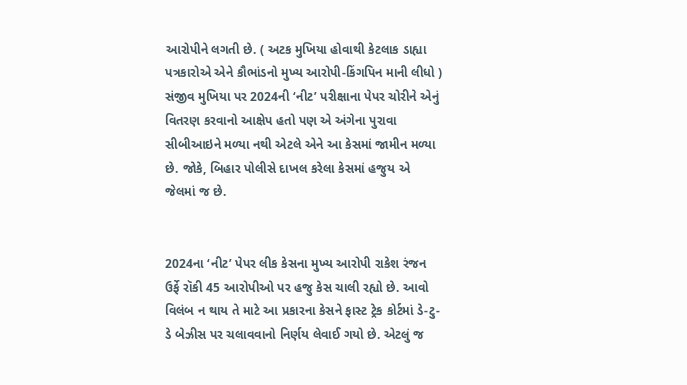આરોપીને લગતી છે. ( અટક મુખિયા હોવાથી કેટલાક ડાહ્યા પત્રકારોએ એને કૌભાંડનો મુખ્ય આરોપી-કિંગપિન માની લીધો ) સંજીવ મુખિયા પર 2024ની ‘નીટ’ પરીક્ષાના પેપર ચોરીને એનું વિતરણ કરવાનો આક્ષેપ હતો પણ એ અંગેના પુરાવા સીબીઆઇને મળ્યા નથી એટલે એને આ કેસમાં જામીન મળ્યા છે. જોકે, બિહાર પોલીસે દાખલ કરેલા કેસમાં હજુય એ જેલમાં જ છે.


2024ના ‘નીટ’ પેપર લીક કેસના મુખ્ય આરોપી રાકેશ રંજન ઉર્ફે રૉકી 45 આરોપીઓ પર હજુ કેસ ચાલી રહ્યો છે. આવો વિલંબ ન થાય તે માટે આ પ્રકારના કેસને ફાસ્ટ ટ્રેક કોર્ટમાં ડે-ટુ-ડે બેઝીસ પર ચલાવવાનો નિર્ણય લેવાઈ ગયો છે. એટલું જ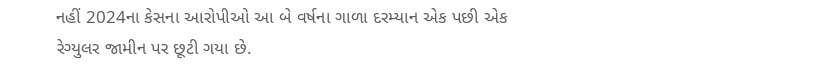નહીં 2024ના કેસના આરોપીઓ આ બે વર્ષના ગાળા દરમ્યાન એક પછી એક રેગ્યુલર જામીન પર છૂટી ગયા છે.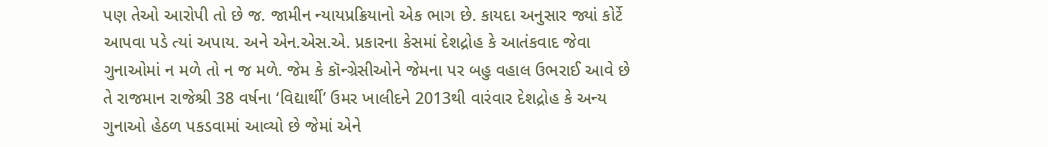પણ તેઓ આરોપી તો છે જ. જામીન ન્યાયપ્રક્રિયાનો એક ભાગ છે. કાયદા અનુસાર જ્યાં કોર્ટે આપવા પડે ત્યાં અપાય. અને એન.એસ.એ. પ્રકારના કેસમાં દેશદ્રોહ કે આતંકવાદ જેવા ગુનાઓમાં ન મળે તો ન જ મળે. જેમ કે કૉન્ગ્રેસીઓને જેમના પર બહુ વહાલ ઉભરાઈ આવે છે તે રાજમાન રાજેશ્રી 38 વર્ષના ‘વિદ્યાર્થી’ ઉમર ખાલીદને 2013થી વારંવાર દેશદ્રોહ કે અન્ય ગુનાઓ હેઠળ પકડવામાં આવ્યો છે જેમાં એને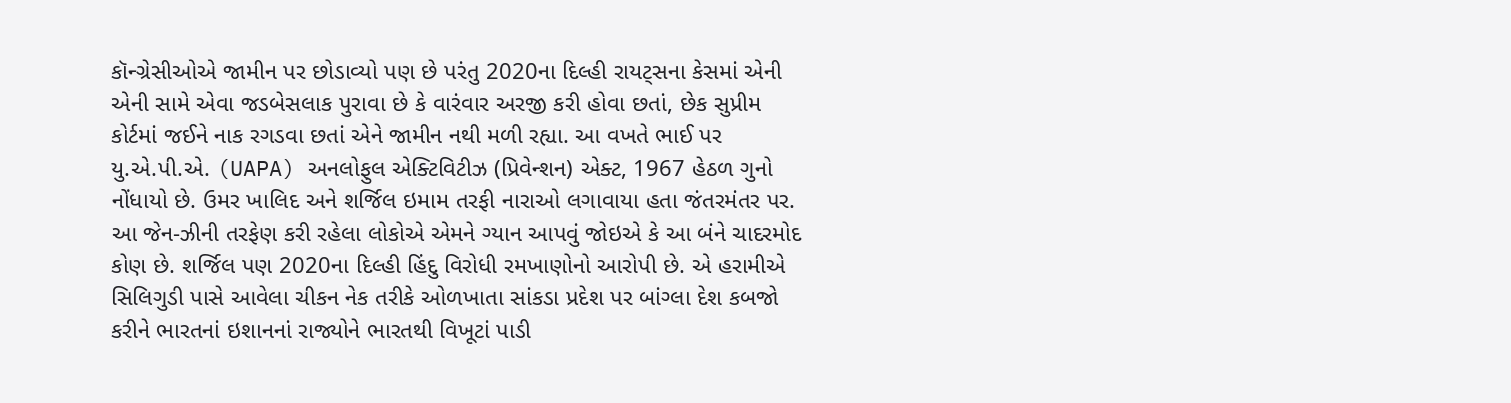કૉન્ગ્રેસીઓએ જામીન પર છોડાવ્યો પણ છે પરંતુ 2020ના દિલ્હી રાયટ્સના કેસમાં એની એની સામે એવા જડબેસલાક પુરાવા છે કે વારંવાર અરજી કરી હોવા છતાં, છેક સુપ્રીમ કોર્ટમાં જઈને નાક રગડવા છતાં એને જામીન નથી મળી રહ્યા. આ વખતે ભાઈ પર યુ.એ.પી.એ. (UAPA) અનલોફુલ એક્ટિવિટીઝ (પ્રિવેન્શન) એક્ટ, 1967 હેઠળ ગુનો નોંધાયો છે. ઉમર ખાલિદ અને શર્જિલ ઇમામ તરફી નારાઓ લગાવાયા હતા જંતરમંતર પર. આ જેન-ઝીની તરફેણ કરી રહેલા લોકોએ એમને ગ્યાન આપવું જોઇએ કે આ બંને ચાદરમોદ કોણ છે. શર્જિલ પણ 2020ના દિલ્હી હિંદુ વિરોધી રમખાણોનો આરોપી છે. એ હરામીએ સિલિગુડી પાસે આવેલા ચીકન નેક તરીકે ઓળખાતા સાંકડા પ્રદેશ પર બાંગ્લા દેશ કબજો કરીને ભારતનાં ઇશાનનાં રાજ્યોને ભારતથી વિખૂટાં પાડી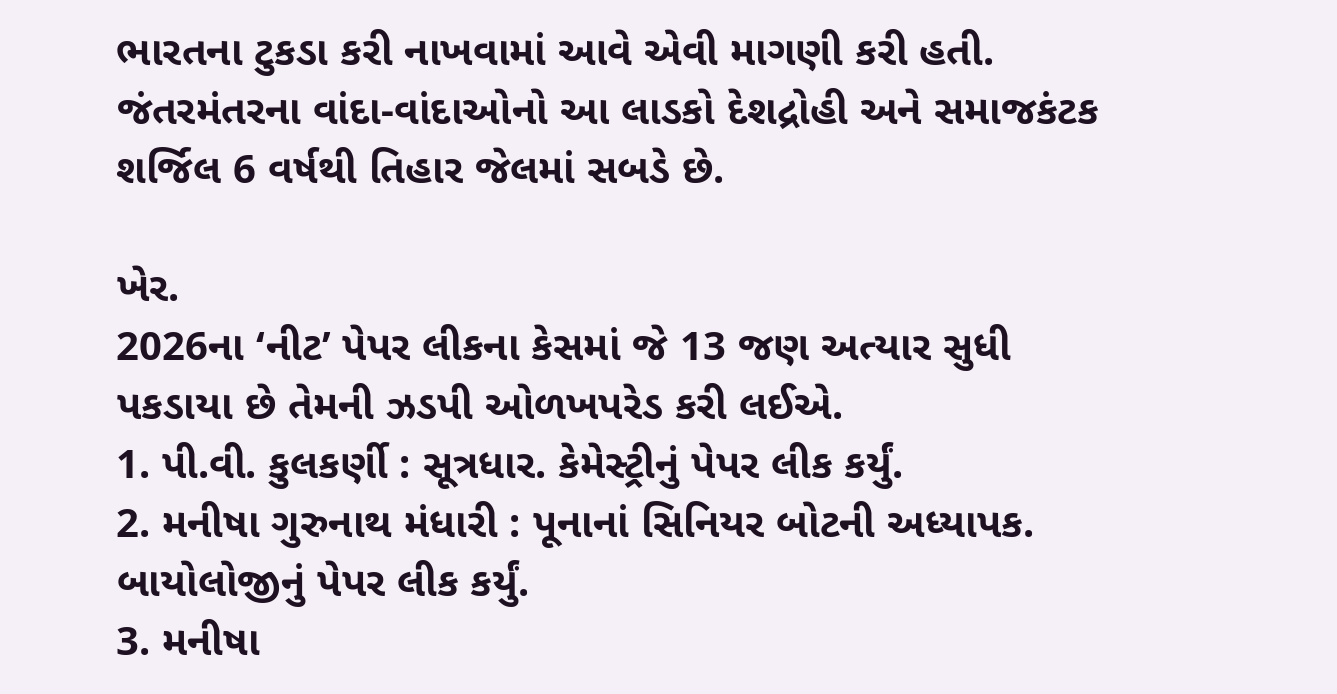ભારતના ટુકડા કરી નાખવામાં આવે એવી માગણી કરી હતી. જંતરમંતરના વાંદા-વાંદાઓનો આ લાડકો દેશદ્રોહી અને સમાજકંટક શર્જિલ 6 વર્ષથી તિહાર જેલમાં સબડે છે.

ખેર.
2026ના ‘નીટ’ પેપર લીકના કેસમાં જે 13 જણ અત્યાર સુધી પકડાયા છે તેમની ઝડપી ઓળખપરેડ કરી લઈએ.
1. પી.વી. કુલકર્ણી : સૂત્રધાર. કેમેસ્ટ્રીનું પેપર લીક કર્યું.
2. મનીષા ગુરુનાથ મંધારી : પૂનાનાં સિનિયર બોટની અધ્યાપક. બાયોલોજીનું પેપર લીક કર્યું.
3. મનીષા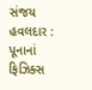સંજય હવલદાર : પૂનાનાં ફિઝિક્સ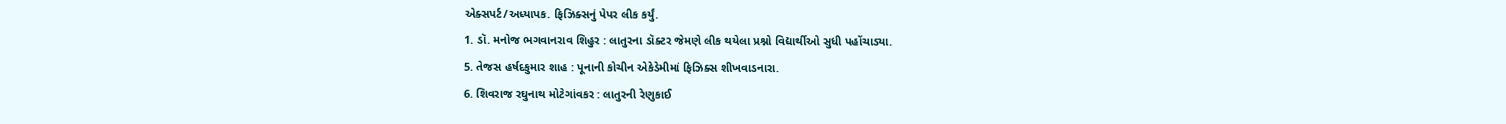એક્સપર્ટ/અધ્યાપક. ફિઝિક્સનું પેપર લીક કર્યું.
1. ડૉ. મનોજ ભગવાનરાવ શિહુર : લાતુરના ડૉક્ટર જેમણે લીક થયેલા પ્રશ્નો વિદ્યાર્થીઓ સુધી પહોંચાડ્યા.
5. તેજસ હર્ષદકુમાર શાહ : પૂનાની કોચીન એકેડેમીમાં ફિઝિક્સ શીખવાડનારા.
6. શિવરાજ રઘુનાથ મોટેગાંવકર : લાતુરની રેણુકાઈ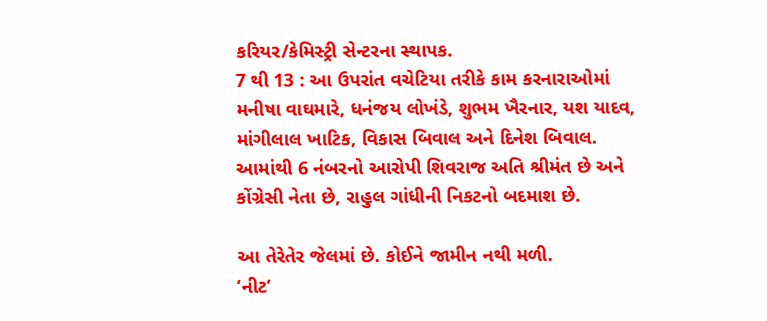કરિયર/કેમિસ્ટ્રી સેન્ટરના સ્થાપક.
7 થી 13 : આ ઉપરાંત વચેટિયા તરીકે કામ કરનારાઓમાં મનીષા વાઘમારે, ધનંજય લોખંડે, શુભમ ખૈરનાર, યશ યાદવ, માંગીલાલ ખાટિક, વિકાસ બિવાલ અને દિનેશ બિવાલ.
આમાંથી 6 નંબરનો આરોપી શિવરાજ અતિ શ્રીમંત છે અને કોંગ્રેસી નેતા છે, રાહુલ ગાંધીની નિકટનો બદમાશ છે.

આ તેરેતેર જેલમાં છે. કોઈને જામીન નથી મળી.
‘નીટ’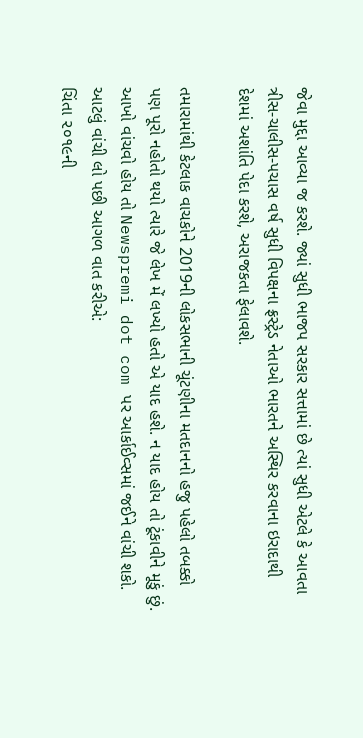જેવા મુદ્દા આવ્યા જ કરશે. જ્યાં સુધી ભાજપ સરકાર સત્તામાં છે ત્યાં સુધી એટલે કે આવતા ત્રીસ-ચાલીસ-પચાસ વર્ષ સુધી વિપક્ષના ફ્રસ્ટ્રેડ નેતાઓ ભારતને અસ્થિર કરવાના ઇરાદાથી દેશમાં અશાંતિ પેદા કરશે, અરાજકતા ફેલાવશે.

તમારામાંથી કેટલાક વાચકોને 2019ની લોકસભાની ચૂંટણીના મતદાનનો હજુ પહેલો તબક્કો પણ પૂરો નહોતો થયો ત્યારે જે લેખ મેં લખ્યો હતો એ યાદ હશે. ન યાદ હોય તો ટૂંકાવીને મૂકું છું. આખો વાંચવો હોય તો Newspremi dot com પર આર્કાઈવ્સમાં જઈને વાંચી શકો.
આટલું વાંચી લો પછી આગળ વાત કરીએ:
ચિંતા ૨૦૧૯ની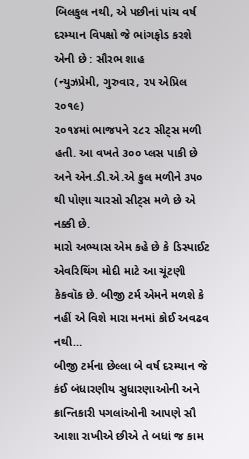બિલકુલ નથી, એ પછીનાં પાંચ વર્ષ દરમ્યાન વિપક્ષો જે ભાંગફોડ કરશે એની છે : સૌરભ શાહ
(ન્યુઝપ્રેમી, ગુરુવાર, ૨૫ એપ્રિલ ૨૦૧૯)
૨૦૧૪માં ભાજપને ૨૮૨ સીટ્સ મળી હતી. આ વખતે ૩૦૦ પ્લસ પાકી છે અને એન.ડી.એ.એ કુલ મળીને ૩૫૦ થી પોણા ચારસો સીટ્સ મળે છે એ નક્કી છે.
મારો અભ્યાસ એમ કહે છે કે ડિસ્પાઈટ એવરિથિંગ મોદી માટે આ ચૂંટણી કેકવૉક છે. બીજી ટર્મ એમને મળશે કે નહીં એ વિશે મારા મનમાં કોઈ અવઢવ નથી…
બીજી ટર્મના છેલ્લા બે વર્ષ દરમ્યાન જે કંઈ બંધારણીય સુધારણાઓની અને ક્રાન્તિકારી પગલાંઓની આપણે સૌ આશા રાખીએ છીએ તે બધાં જ કામ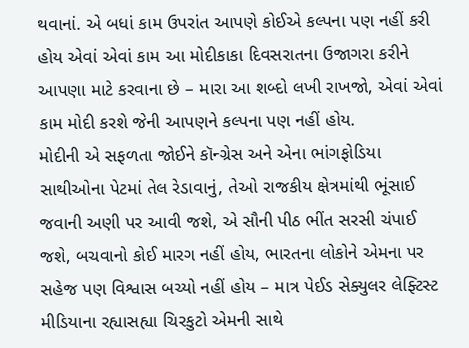થવાનાં. એ બધાં કામ ઉપરાંત આપણે કોઈએ કલ્પના પણ નહીં કરી હોય એવાં એવાં કામ આ મોદીકાકા દિવસરાતના ઉજાગરા કરીને આપણા માટે કરવાના છે – મારા આ શબ્દો લખી રાખજો, એવાં એવાં કામ મોદી કરશે જેની આપણને કલ્પના પણ નહીં હોય.
મોદીની એ સફળતા જોઈને કૉન્ગ્રેસ અને એના ભાંગફોડિયા સાથીઓના પેટમાં તેલ રેડાવાનું, તેઓ રાજકીય ક્ષેત્રમાંથી ભૂંસાઈ જવાની અણી પર આવી જશે, એ સૌની પીઠ ભીંત સરસી ચંપાઈ જશે, બચવાનો કોઈ મારગ નહીં હોય, ભારતના લોકોને એમના પર સહેજ પણ વિશ્વાસ બચ્યો નહીં હોય – માત્ર પેઈડ સેક્યુલર લેફ્ટિસ્ટ મીડિયાના રહ્યાસહ્યા ચિરકુટો એમની સાથે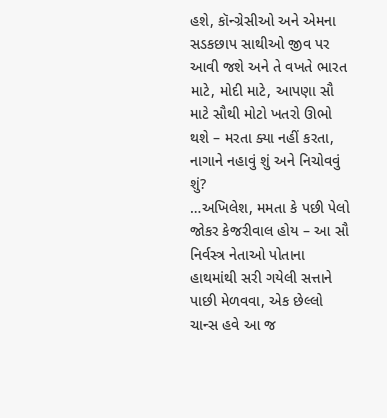હશે, કૉન્ગ્રેસીઓ અને એમના સડકછાપ સાથીઓ જીવ પર આવી જશે અને તે વખતે ભારત માટે, મોદી માટે, આપણા સૌ માટે સૌથી મોટો ખતરો ઊભો થશે – મરતા ક્યા નહીં કરતા, નાગાને નહાવું શું અને નિચોવવું શું?
…અખિલેશ, મમતા કે પછી પેલો જોકર કેજરીવાલ હોય – આ સૌ નિર્વસ્ત્ર નેતાઓ પોતાના હાથમાંથી સરી ગયેલી સત્તાને પાછી મેળવવા, એક છેલ્લો ચાન્સ હવે આ જ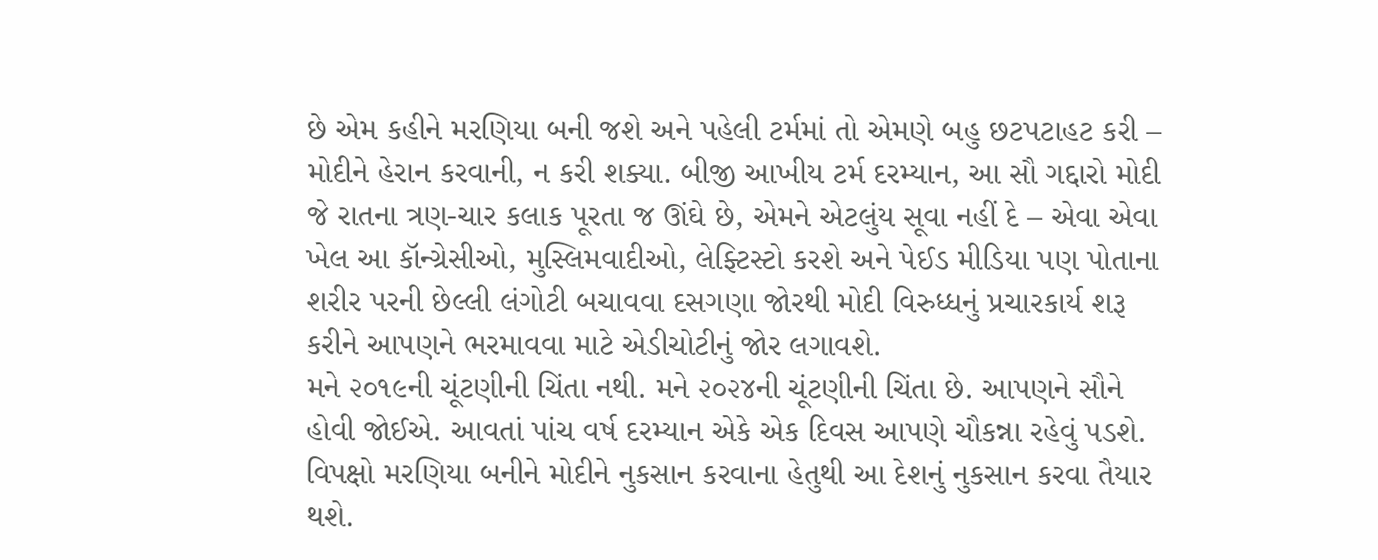છે એમ કહીને મરણિયા બની જશે અને પહેલી ટર્મમાં તો એમણે બહુ છટપટાહટ કરી – મોદીને હેરાન કરવાની, ન કરી શક્યા. બીજી આખીય ટર્મ દરમ્યાન, આ સૌ ગદ્દારો મોદી જે રાતના ત્રણ-ચાર કલાક પૂરતા જ ઊંઘે છે, એમને એટલુંય સૂવા નહીં દે – એવા એવા ખેલ આ કૉન્ગ્રેસીઓ, મુસ્લિમવાદીઓ, લેફ્ટિસ્ટો કરશે અને પેઈડ મીડિયા પણ પોતાના શરીર પરની છેલ્લી લંગોટી બચાવવા દસગણા જોરથી મોદી વિરુધ્ધનું પ્રચારકાર્ય શરૂ કરીને આપણને ભરમાવવા માટે એડીચોટીનું જોર લગાવશે.
મને ૨૦૧૯ની ચૂંટણીની ચિંતા નથી. મને ૨૦૨૪ની ચૂંટણીની ચિંતા છે. આપણને સૌને હોવી જોઈએ. આવતાં પાંચ વર્ષ દરમ્યાન એકે એક દિવસ આપણે ચૌકન્ના રહેવું પડશે. વિપક્ષો મરણિયા બનીને મોદીને નુકસાન કરવાના હેતુથી આ દેશનું નુકસાન કરવા તૈયાર થશે.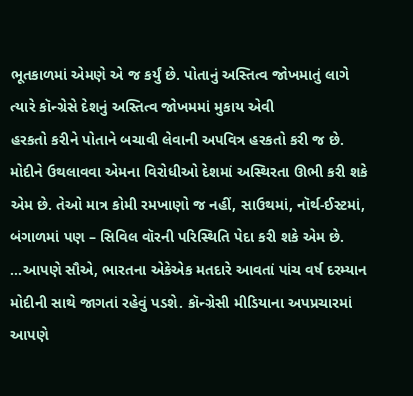ભૂતકાળમાં એમણે એ જ કર્યું છે. પોતાનું અસ્તિત્વ જોખમાતું લાગે ત્યારે કૉન્ગ્રેસે દેશનું અસ્તિત્વ જોખમમાં મુકાય એવી
હરકતો કરીને પોતાને બચાવી લેવાની અપવિત્ર હરકતો કરી જ છે. મોદીને ઉથલાવવા એમના વિરોધીઓ દેશમાં અસ્થિરતા ઊભી કરી શકે એમ છે. તેઓ માત્ર કોમી રમખાણો જ નહીં, સાઉથમાં, નૉર્થ-ઈસ્ટમાં, બંગાળમાં પણ – સિવિલ વૉરની પરિસ્થિતિ પેદા કરી શકે એમ છે.
…આપણે સૌએ, ભારતના એકેએક મતદારે આવતાં પાંચ વર્ષ દરમ્યાન મોદીની સાથે જાગતાં રહેવું પડશે. કૉન્ગ્રેસી મીડિયાના અપપ્રચારમાં આપણે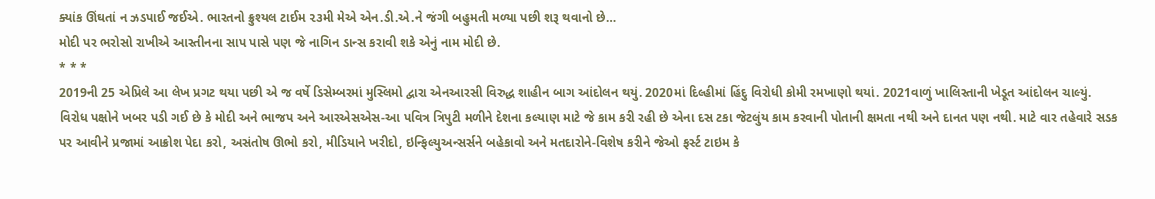ક્યાંક ઊંઘતાં ન ઝડપાઈ જઈએ. ભારતનો ક્રુશ્યલ ટાઈમ ૨૩મી મેએ એન.ડી.એ.ને જંગી બહુમતી મળ્યા પછી શરૂ થવાનો છે…
મોદી પર ભરોસો રાખીએ આસ્તીનના સાપ પાસે પણ જે નાગિન ડાન્સ કરાવી શકે એનું નામ મોદી છે.
* * *
2019ની 25 એપ્રિલે આ લેખ પ્રગટ થયા પછી એ જ વર્ષે ડિસેમ્બરમાં મુસ્લિમો દ્વારા એનઆરસી વિરુદ્ધ શાહીન બાગ આંદોલન થયું. 2020માં દિલ્હીમાં હિંદુ વિરોધી કોમી રમખાણો થયાં. 2021વાળું ખાલિસ્તાની ખેડૂત આંદોલન ચાલ્યું.
વિરોધ પક્ષોને ખબર પડી ગઈ છે કે મોદી અને ભાજપ અને આરએસએસ-આ પવિત્ર ત્રિપુટી મળીને દેશના કલ્યાણ માટે જે કામ કરી રહી છે એના દસ ટકા જેટલુંય કામ કરવાની પોતાની ક્ષમતા નથી અને દાનત પણ નથી. માટે વાર તહેવારે સડક પર આવીને પ્રજામાં આક્રોશ પેદા કરો, અસંતોષ ઊભો કરો, મીડિયાને ખરીદો, ઇન્ફિલ્યુઅન્સર્સને બહેકાવો અને મતદારોને-વિશેષ કરીને જેઓ ફર્સ્ટ ટાઇમ કે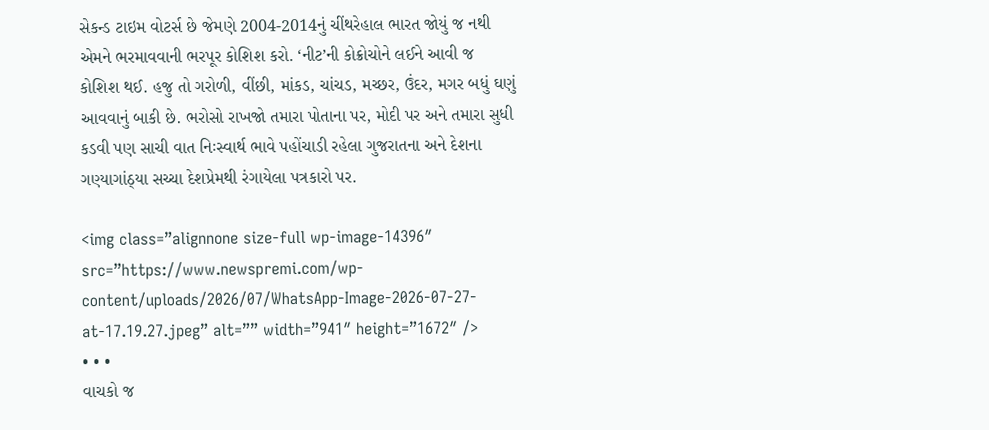સેકન્ડ ટાઇમ વોટર્સ છે જેમણે 2004-2014નું ચીંથરેહાલ ભારત જોયું જ નથી એમને ભરમાવવાની ભરપૂર કોશિશ કરો. ‘નીટ’ની કોક્રોચોને લઈને આવી જ કોશિશ થઈ. હજુ તો ગરોળી, વીંછી, માંકડ, ચાંચડ, મચ્છર, ઉંદર, મગર બધું ઘણું આવવાનું બાકી છે. ભરોસો રાખજો તમારા પોતાના પર, મોદી પર અને તમારા સુધી કડવી પણ સાચી વાત નિઃસ્વાર્થ ભાવે પહોંચાડી રહેલા ગુજરાતના અને દેશના ગણ્યાગાંઠ્યા સચ્ચા દેશપ્રેમથી રંગાયેલા પત્રકારો પર.

<img class=”alignnone size-full wp-image-14396″ src=”https://www.newspremi.com/wp-content/uploads/2026/07/WhatsApp-Image-2026-07-27-at-17.19.27.jpeg” alt=”” width=”941″ height=”1672″ />
• • •
વાચકો જ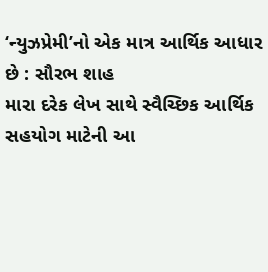‘ન્યુઝપ્રેમી’નો એક માત્ર આર્થિક આધાર છે : સૌરભ શાહ
મારા દરેક લેખ સાથે સ્વૈચ્છિક આર્થિક સહયોગ માટેની આ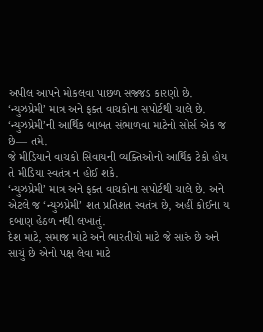અપીલ આપને મોકલવા પાછળ સજ્જડ કારણો છે.
‘ન્યુઝપ્રેમી’ માત્ર અને ફક્ત વાચકોના સપોર્ટથી ચાલે છે.
‘ન્યુઝપ્રેમી’ની આર્થિક બાબત સંભાળવા માટેનો સોર્સ એક જ છે— તમે.
જે મીડિયાને વાચકો સિવાયની વ્યક્તિઓનો આર્થિક ટેકો હોય તે મીડિયા સ્વતંત્ર ન હોઈ શકે.
‘ન્યુઝપ્રેમી’ માત્ર અને ફક્ત વાચકોના સપોર્ટથી ચાલે છે. અને એટલે જ ‘ન્યુઝપ્રેમી’ શત પ્રતિશત સ્વતંત્ર છે, અહીં કોઈના ય દબાણ હેઠળ નથી લખાતું.
દેશ માટે, સમાજ માટે અને ભારતીયો માટે જે સારું છે અને સાચું છે એનો પક્ષ લેવા માટે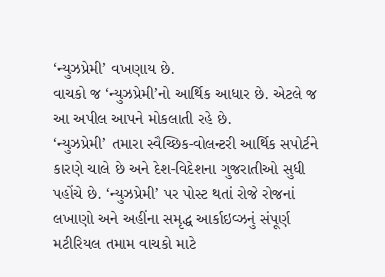‘ન્યુઝપ્રેમી’ વખણાય છે.
વાચકો જ ‘ન્યુઝપ્રેમી’નો આર્થિક આધાર છે. એટલે જ આ અપીલ આપને મોકલાતી રહે છે.
‘ન્યુઝપ્રેમી’ તમારા સ્વૈચ્છિક‐વોલન્ટરી આર્થિક સપોર્ટને કારણે ચાલે છે અને દેશ-વિદેશના ગુજરાતીઓ સુધી પહોંચે છે. ‘ન્યુઝપ્રેમી’ પર પોસ્ટ થતાં રોજે રોજનાં લખાણો અને અહીંના સમૃદ્ધ આર્કાઇવ્ઝનું સંપૂર્ણ મટીરિયલ તમામ વાચકો માટે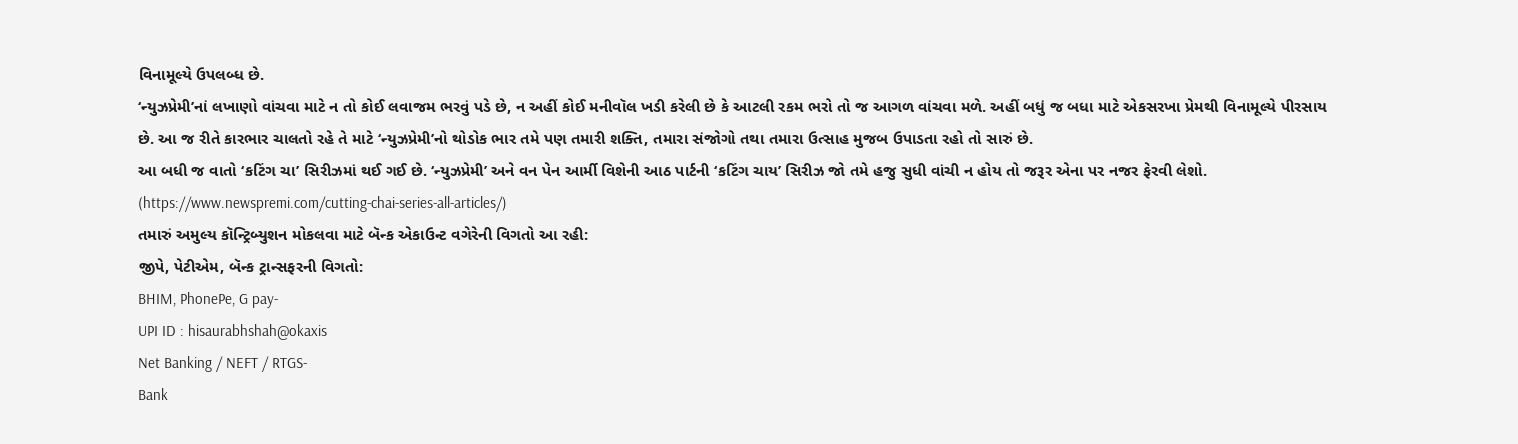વિનામૂલ્યે ઉપલબ્ધ છે.
‘ન્યુઝપ્રેમી’નાં લખાણો વાંચવા માટે ન તો કોઈ લવાજમ ભરવું પડે છે, ન અહીં કોઈ મનીવૉલ ખડી કરેલી છે કે આટલી રકમ ભરો તો જ આગળ વાંચવા મળે. અહીં બધું જ બધા માટે એકસરખા પ્રેમથી વિનામૂલ્યે પીરસાય છે. આ જ રીતે કારભાર ચાલતો રહે તે માટે ‘ન્યુઝપ્રેમી’નો થોડોક ભાર તમે પણ તમારી શક્તિ, તમારા સંજોગો તથા તમારા ઉત્સાહ મુજબ ઉપાડતા રહો તો સારું છે.
આ બધી જ વાતો ‘કટિંગ ચા’ સિરીઝમાં થઈ ગઈ છે. ‘ન્યુઝપ્રેમી’ અને વન પેન આર્મી વિશેની આઠ પાર્ટની ‘કટિંગ ચાય’ સિરીઝ જો તમે હજુ સુધી વાંચી ન હોય તો જરૂર એના પર નજર ફેરવી લેશો. (https://www.newspremi.com/cutting-chai-series-all-articles/)
તમારું અમુલ્ય કૉન્ટ્રિબ્યુશન મોકલવા માટે બૅન્ક એકાઉન્ટ વગેરેની વિગતો આ રહી:
જીપે, પેટીએમ, બૅન્ક ટ્રાન્સફરની વિગતો:
BHIM, PhonePe, G pay-
UPI ID : hisaurabhshah@okaxis
Net Banking / NEFT / RTGS-
Bank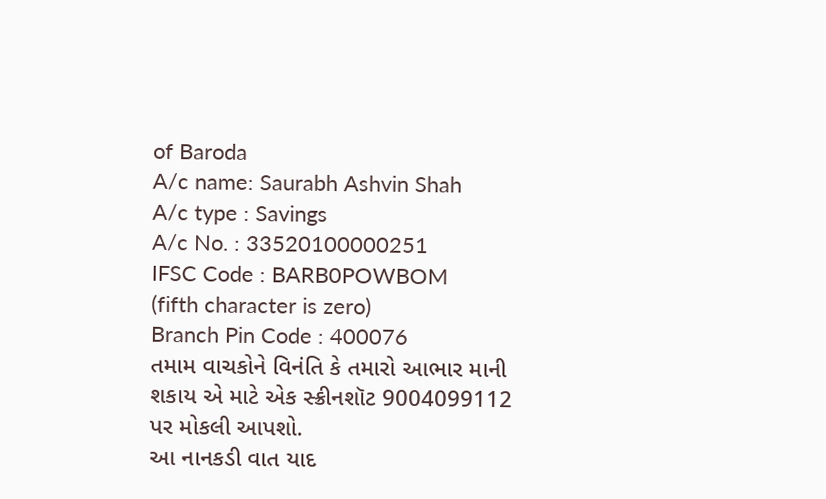of Baroda
A/c name: Saurabh Ashvin Shah
A/c type : Savings
A/c No. : 33520100000251
IFSC Code : BARB0POWBOM
(fifth character is zero)
Branch Pin Code : 400076
તમામ વાચકોને વિનંતિ કે તમારો આભાર માની શકાય એ માટે એક સ્ક્રીનશૉટ 9004099112 પર મોકલી આપશો.
આ નાનકડી વાત યાદ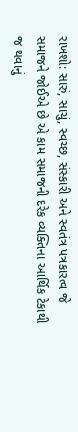રાખશો: સારું, સાચું, સ્વચ્છ, સંસ્કારી અને સ્વતંત્ર પત્રકારત્વ જે સમાજને જોઈએ છે એ કામ સમાજની દરેક વ્યક્તિના આર્થિક ટેકાથી જ થવાનું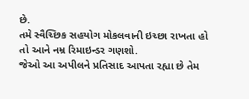છે.
તમે સ્વૈચ્છિક સહયોગ મોકલવાની ઇચ્છા રાખતા હો તો આને નમ્ર રિમાઇન્ડર ગણશો.
જેઓ આ અપીલને પ્રતિસાદ આપતા રહ્યા છે તેમ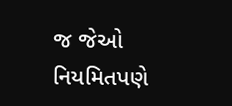જ જેઓ નિયમિતપણે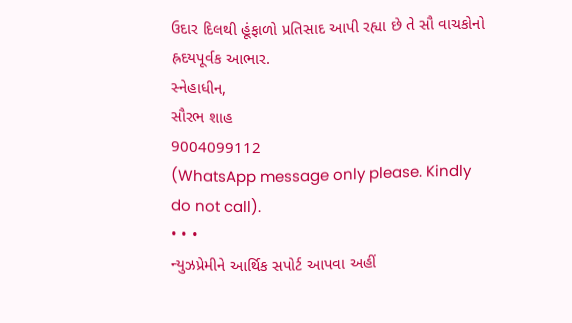ઉદાર દિલથી હૂંફાળો પ્રતિસાદ આપી રહ્યા છે તે સૌ વાચકોનો હ્રદયપૂર્વક આભાર.
સ્નેહાધીન,
સૌરભ શાહ
9004099112
(WhatsApp message only please. Kindly do not call).
• • •
ન્યુઝપ્રેમીને આર્થિક સપોર્ટ આપવા અહીં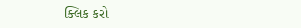ક્લિક કરો